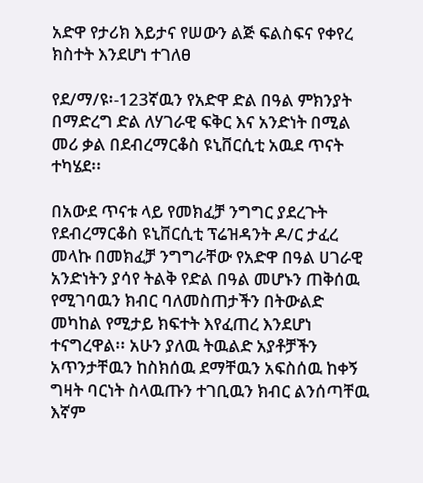አድዋ የታሪክ እይታና የሠውን ልጅ ፍልስፍና የቀየረ ክስተት እንደሆነ ተገለፀ

የደ/ማ/ዩ፡-123ኛዉን የአድዋ ድል በዓል ምክንያት በማድረግ ድል ለሃገራዊ ፍቅር እና አንድነት በሚል መሪ ቃል በደብረማርቆስ ዩኒቨርሲቲ አዉደ ጥናት ተካሄደ፡፡

በአውደ ጥናቱ ላይ የመክፈቻ ንግግር ያደረጉት የደብረማርቆስ ዩኒቨርሲቲ ፕሬዝዳንት ዶ/ር ታፈረ መላኩ በመክፈቻ ንግግራቸው የአድዋ በዓል ሀገራዊ አንድነትን ያሳየ ትልቅ የድል በዓል መሆኑን ጠቅሰዉ የሚገባዉን ክብር ባለመስጠታችን በትውልድ መካከል የሚታይ ክፍተት እየፈጠረ እንደሆነ ተናግረዋል፡፡ አሁን ያለዉ ትዉልድ አያቶቻችን አጥንታቸዉን ከስክሰዉ ደማቸዉን አፍስሰዉ ከቀኝ ግዛት ባርነት ስላዉጡን ተገቢዉን ክብር ልንሰጣቸዉ እኛም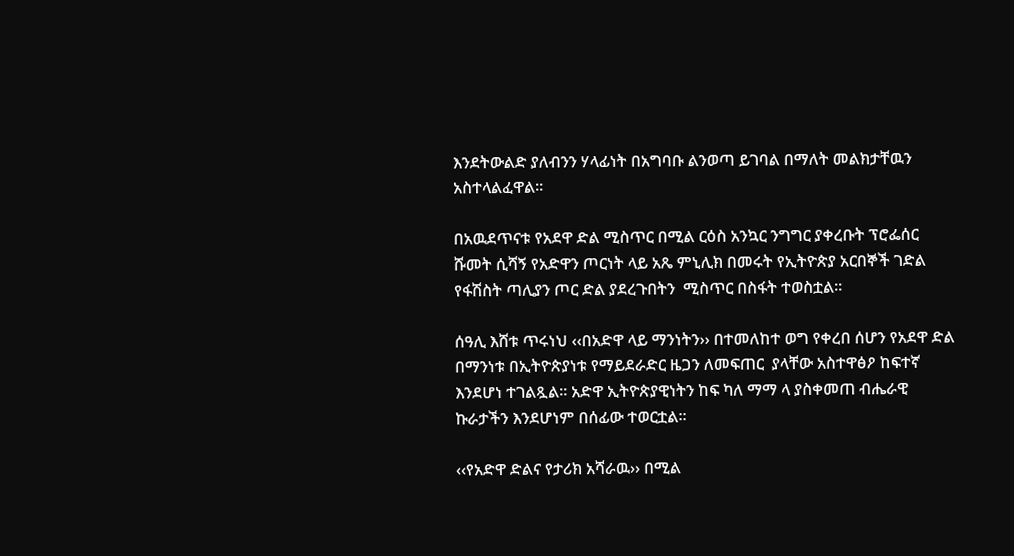እንደትውልድ ያለብንን ሃላፊነት በአግባቡ ልንወጣ ይገባል በማለት መልክታቸዉን አስተላልፈዋል፡፡

በአዉደጥናቱ የአደዋ ድል ሚስጥር በሚል ርዕስ አንኳር ንግግር ያቀረቡት ፕሮፌሰር ሹመት ሲሻኝ የአድዋን ጦርነት ላይ አጼ ምኒሊክ በመሩት የኢትዮጵያ አርበኞች ገድል የፋሽስት ጣሊያን ጦር ድል ያደረጉበትን  ሚስጥር በስፋት ተወስቷል፡፡

ሰዓሊ እሸቱ ጥሩነህ ‹‹በአድዋ ላይ ማንነትን›› በተመለከተ ወግ የቀረበ ሰሆን የአደዋ ድል በማንነቱ በኢትዮጵያነቱ የማይደራድር ዜጋን ለመፍጠር  ያላቸው አስተዋፅዖ ከፍተኛ እንደሆነ ተገልጿል፡፡ አድዋ ኢትዮጵያዊነትን ከፍ ካለ ማማ ላ ያስቀመጠ ብሔራዊ ኩራታችን እንደሆነም በሰፊው ተወርቷል፡፡

‹‹የአድዋ ድልና የታሪክ አሻራዉ›› በሚል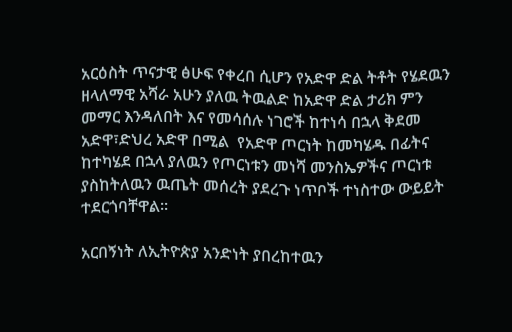አርዕስት ጥናታዊ ፅሁፍ የቀረበ ሲሆን የአድዋ ድል ትቶት የሄደዉን ዘላለማዊ አሻራ አሁን ያለዉ ትዉልድ ከአድዋ ድል ታሪክ ምን መማር እንዳለበት እና የመሳሰሉ ነገሮች ከተነሳ በኋላ ቅደመ አድዋ፣ድህረ አድዋ በሚል  የአድዋ ጦርነት ከመካሄዱ በፊትና ከተካሄደ በኋላ ያለዉን የጦርነቱን መነሻ መንስኤዎችና ጦርነቱ ያስከትለዉን ዉጤት መሰረት ያደረጉ ነጥቦች ተነስተው ውይይት ተደርጎባቸዋል፡፡

አርበኝነት ለኢትዮጵያ አንድነት ያበረከተዉን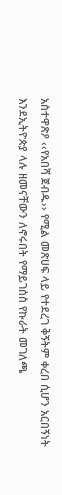አስተዋጽዖ ‹‹የአበሻ ጀብዱ›› የሚል መጽሀፍ ላይ የተደረገ ቅኝትም ቀረበ ሲሆን አርበኝነት እንደኢትዮጵያ ላሉ ዘመናቸውን ለኖሩበት የማይገሰስ የኩራት መገለጫ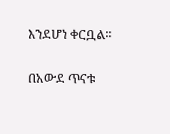እንደሆነ ቀርቧል፡፡

በአውደ ጥናቱ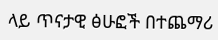ላይ ጥናታዊ ፅሁፎች በተጨማሪ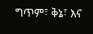ግጥም፣ ቅኔ፣ እና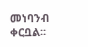መነባንብ ቀርቧል፡፡